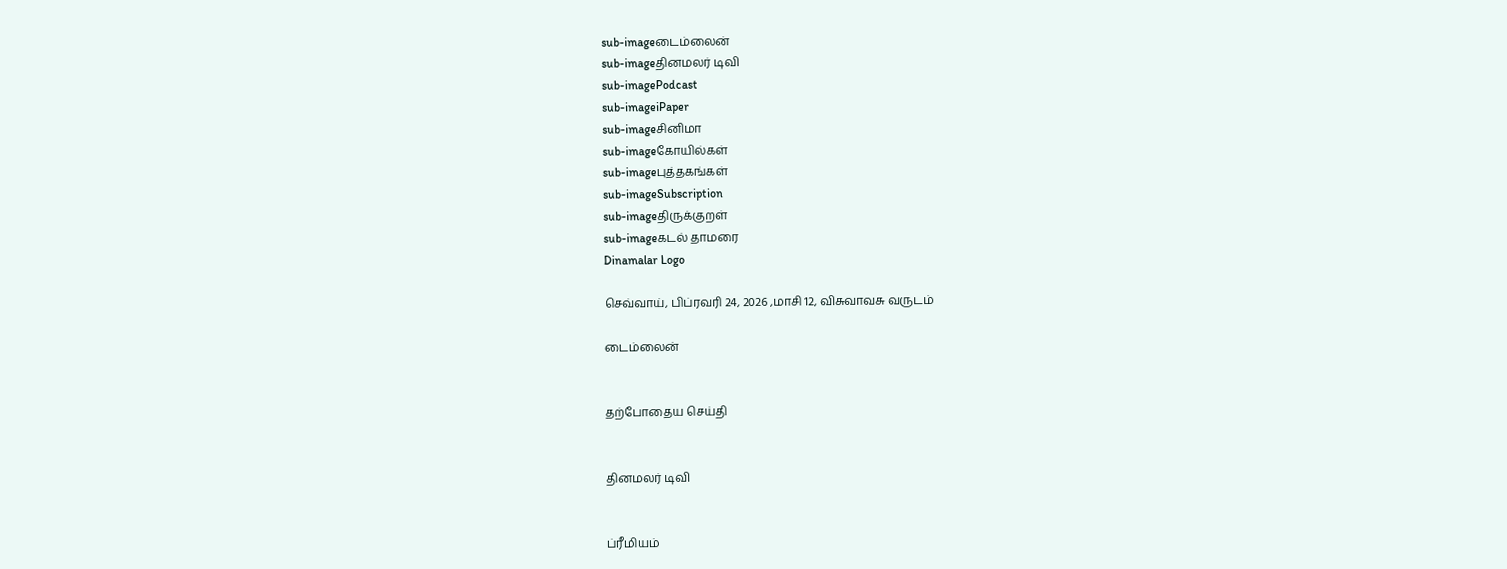sub-imageடைம்லைன்
sub-imageதினமலர் டிவி
sub-imagePodcast
sub-imageiPaper
sub-imageசினிமா
sub-imageகோயில்கள்
sub-imageபுத்தகங்கள்
sub-imageSubscription
sub-imageதிருக்குறள்
sub-imageகடல் தாமரை
Dinamalar Logo

செவ்வாய், பிப்ரவரி 24, 2026 ,மாசி 12, விசுவாவசு வருடம்

டைம்லைன்


தற்போதைய செய்தி


தினமலர் டிவி


ப்ரீமியம்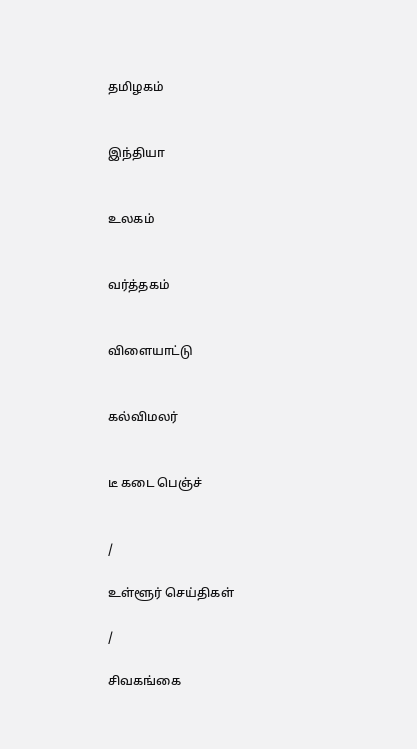தமிழகம்


இந்தியா


உலகம்


வர்த்தகம்


விளையாட்டு


கல்விமலர்


டீ கடை பெஞ்ச்


/

உள்ளூர் செய்திகள்

/

சிவகங்கை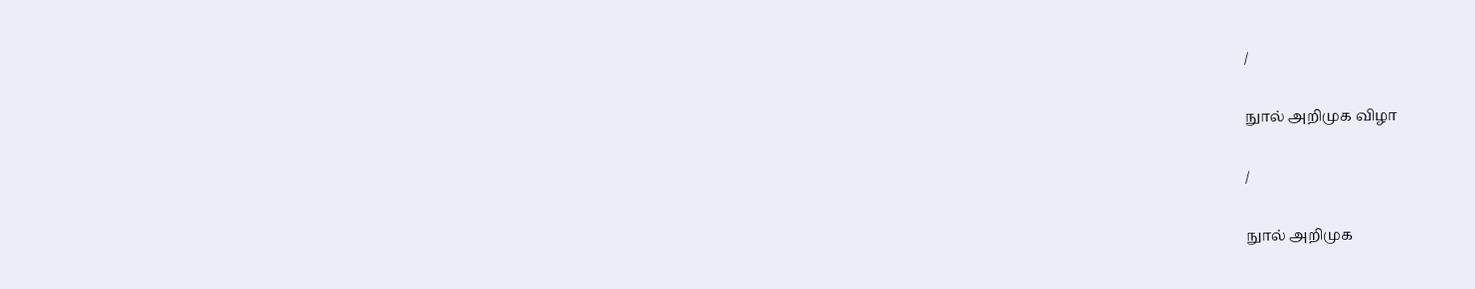/

நுால் அறிமுக விழா

/

நுால் அறிமுக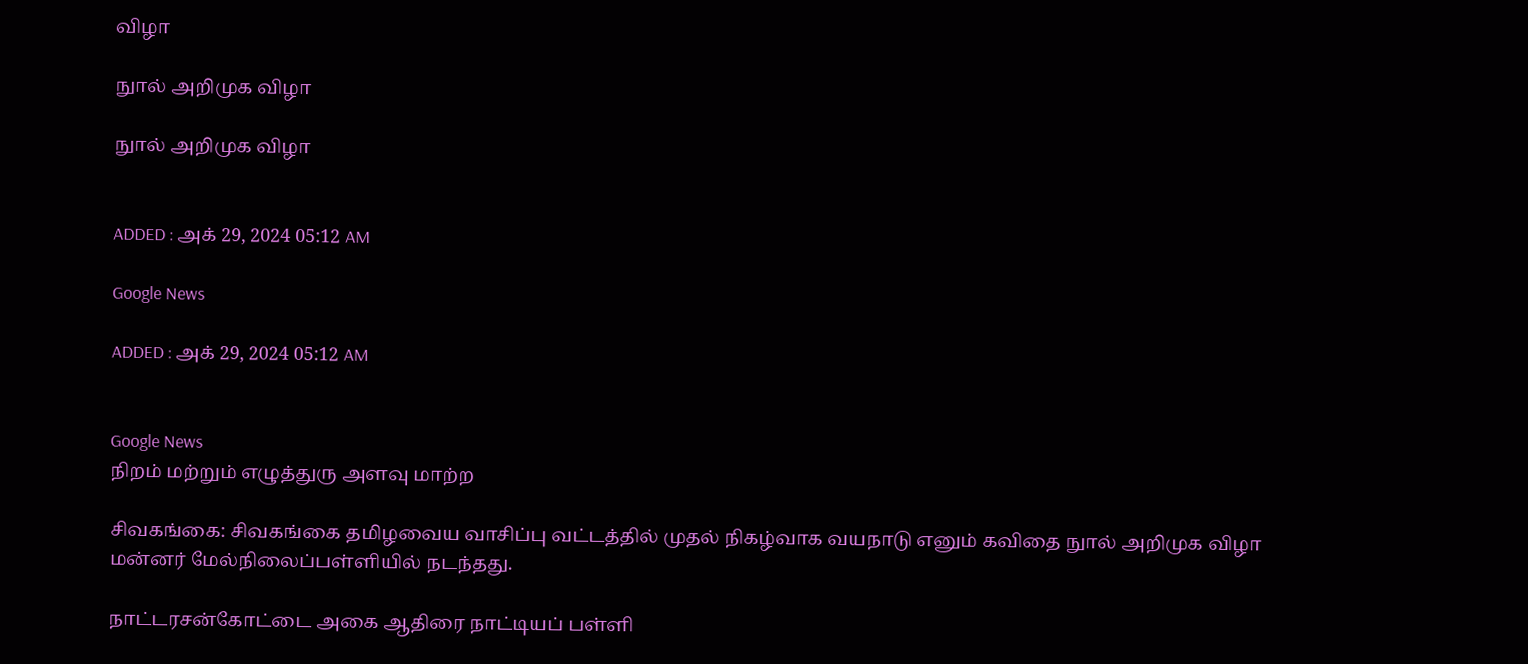விழா

நுால் அறிமுக விழா

நுால் அறிமுக விழா


ADDED : அக் 29, 2024 05:12 AM

Google News

ADDED : அக் 29, 2024 05:12 AM


Google News
நிறம் மற்றும் எழுத்துரு அளவு மாற்ற

சிவகங்கை: சிவகங்கை தமிழவைய வாசிப்பு வட்டத்தில் முதல் நிகழ்வாக வயநாடு எனும் கவிதை நுால் அறிமுக விழா மன்னர் மேல்நிலைப்பள்ளியில் நடந்தது.

நாட்டரசன்கோட்டை அகை ஆதிரை நாட்டியப் பள்ளி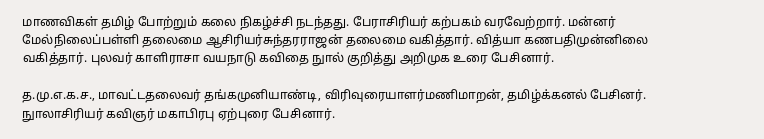மாணவிகள் தமிழ் போற்றும் கலை நிகழ்ச்சி நடந்தது. பேராசிரியர் கற்பகம் வரவேற்றார். மன்னர் மேல்நிலைப்பள்ளி தலைமை ஆசிரியர்சுந்தரராஜன் தலைமை வகித்தார். வித்யா கணபதிமுன்னிலை வகித்தார். புலவர் காளிராசா வயநாடு கவிதை நுால் குறித்து அறிமுக உரை பேசினார்.

த.மு.எ.க.ச., மாவட்டதலைவர் தங்கமுனியாண்டி, விரிவுரையாளர்மணிமாறன், தமிழ்க்கனல் பேசினர். நுாலாசிரியர் கவிஞர் மகாபிரபு ஏற்புரை பேசினார்.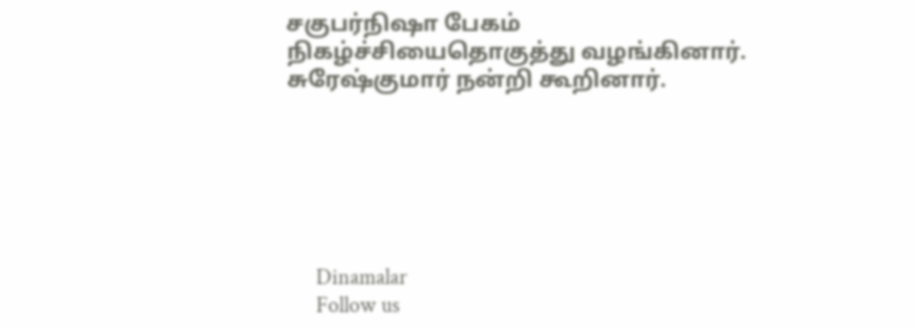சகுபர்நிஷா பேகம் நிகழ்ச்சியைதொகுத்து வழங்கினார். சுரேஷ்குமார் நன்றி கூறினார்.






      Dinamalar
      Follow us